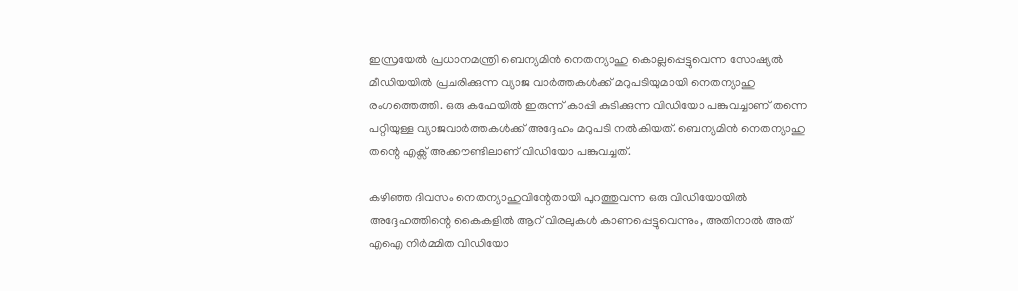ഇസ്രയേൽ പ്രധാനമന്ത്രി ബെന്യമിൻ നെതന്യാഹു കൊല്ലപ്പെട്ടുവെന്ന സോഷ്യൽ മീഡിയയിൽ പ്രചരിക്കുന്ന വ്യാജ വാർത്തകൾക്ക് മറുപടിയുമായി നെതന്യാഹു രംഗത്തെത്തി. ഒരു കഫേയില്‍ ഇരുന്ന് കാപ്പി കുടിക്കുന്ന വിഡിയോ പങ്കുവച്ചാണ് തന്നെ പറ്റിയുള്ള വ്യാജവാര്‍ത്തകള്‍ക്ക് അദ്ദേഹം മറുപടി നല്‍കിയത്. ബെന്യമിൻ നെതന്യാഹു തന്റെ എക്സ് അക്കൗണ്ടിലാണ് വിഡിയോ പങ്കുവച്ചത്.

കഴിഞ്ഞ ദിവസം നെതന്യാഹുവിന്റേതായി പുറത്തുവന്ന ഒരു വിഡിയോയിൽ അദ്ദേഹത്തിന്റെ കൈകളിൽ ആറ് വിരലുകൾ കാണപ്പെട്ടുവെന്നും, അതിനാൽ അത് എഐ നിർമ്മിത വിഡിയോ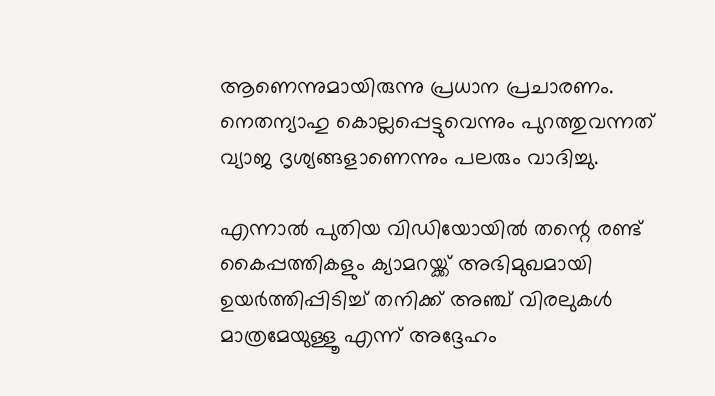ആണെന്നുമായിരുന്നു പ്രധാന പ്രചാരണം. നെതന്യാഹു കൊല്ലപ്പെട്ടുവെന്നും പുറത്തുവന്നത് വ്യാജ ദൃശ്യങ്ങളാണെന്നും പലരും വാദിച്ചു.

എന്നാൽ പുതിയ വിഡിയോയിൽ തന്റെ രണ്ട് കൈപ്പത്തികളും ക്യാമറയ്ക്ക് അഭിമുഖമായി ഉയർത്തിപ്പിടിച്ച് തനിക്ക് അഞ്ച് വിരലുകൾ മാത്രമേയുള്ളൂ എന്ന് അദ്ദേഹം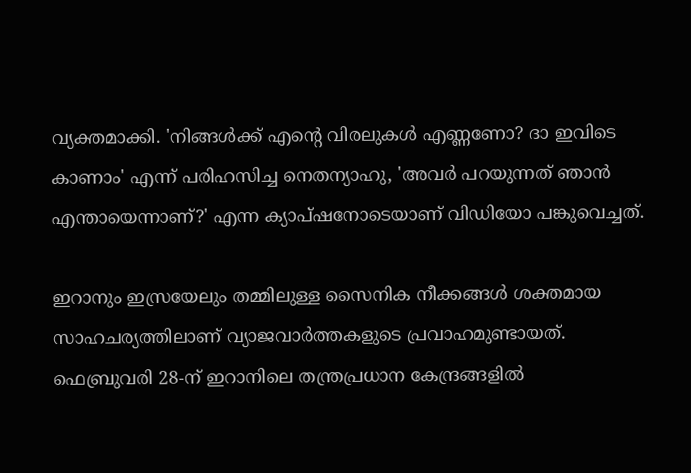വ്യക്തമാക്കി. 'നിങ്ങൾക്ക് എന്റെ വിരലുകൾ എണ്ണണോ? ദാ ഇവിടെ കാണാം' എന്ന് പരിഹസിച്ച നെതന്യാഹു, 'അവർ പറയുന്നത് ഞാൻ എന്തായെന്നാണ്?' എന്ന ക്യാപ്ഷനോടെയാണ് വിഡിയോ പങ്കുവെച്ചത്.

ഇറാനും ഇസ്രയേലും തമ്മിലുള്ള സൈനിക നീക്കങ്ങൾ ശക്തമായ സാഹചര്യത്തിലാണ് വ്യാജവാർത്തകളുടെ പ്രവാഹമുണ്ടായത്. ഫെബ്രുവരി 28-ന് ഇറാനിലെ തന്ത്രപ്രധാന കേന്ദ്രങ്ങളിൽ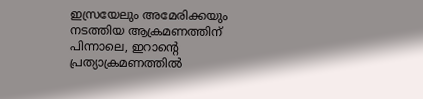ഇസ്രയേലും അമേരിക്കയും നടത്തിയ ആക്രമണത്തിന് പിന്നാലെ, ഇറാന്റെ പ്രത്യാക്രമണത്തിൽ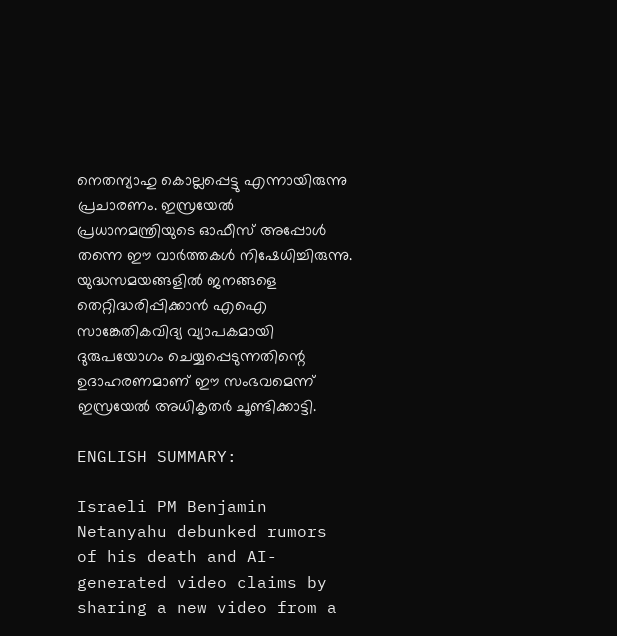നെതന്യാഹു കൊല്ലപ്പെട്ടു എന്നായിരുന്നു പ്രചാരണം. ഇസ്രയേൽ പ്രധാനമന്ത്രിയുടെ ഓഫീസ് അപ്പോൾ തന്നെ ഈ വാർത്തകൾ നിഷേധിച്ചിരുന്നു. യുദ്ധസമയങ്ങളിൽ ജനങ്ങളെ തെറ്റിദ്ധരിപ്പിക്കാൻ എഐ സാങ്കേതികവിദ്യ വ്യാപകമായി ദുരുപയോഗം ചെയ്യപ്പെടുന്നതിന്റെ ഉദാഹരണമാണ് ഈ സംഭവമെന്ന് ഇസ്രയേൽ അധികൃതർ ചൂണ്ടിക്കാട്ടി.

ENGLISH SUMMARY:

Israeli PM Benjamin Netanyahu debunked rumors of his death and AI-generated video claims by sharing a new video from a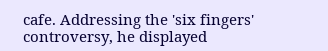cafe. Addressing the 'six fingers' controversy, he displayed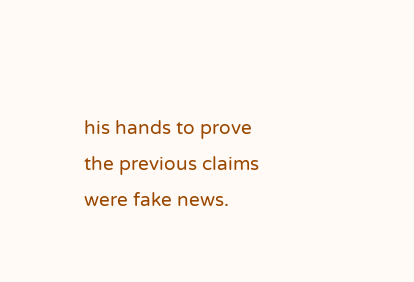his hands to prove the previous claims were fake news.